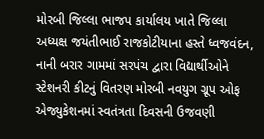મોરબી જિલ્લા ભાજપ કાર્યાલય ખાતે જિલ્લા અધ્યક્ષ જયંતીભાઈ રાજકોટીયાના હસ્તે ધ્વજવંદન, નાની બરાર ગામમાં સરપંચ દ્વારા વિદ્યાર્થીઓને સ્ટેશનરી કીટનું વિતરણ મોરબી નવયુગ ગ્રૂપ ઓફ એજ્યુકેશનમાં સ્વતંત્રતા દિવસની ઉજવણી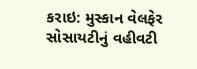કરાઇ: મુસ્કાન વેલફેર સોસાયટીનું વહીવટી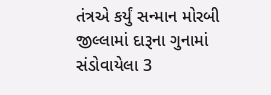તંત્રએ કર્યું સન્માન મોરબી જીલ્લામાં દારૂના ગુનામાં સંડોવાયેલા 3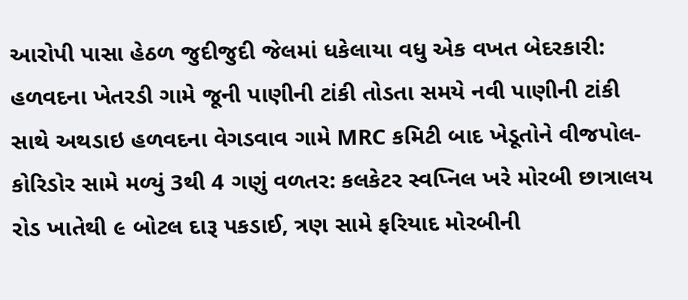આરોપી પાસા હેઠળ જુદીજુદી જેલમાં ધકેલાયા વધુ એક વખત બેદરકારી: હળવદના ખેતરડી ગામે જૂની પાણીની ટાંકી તોડતા સમયે નવી પાણીની ટાંકી સાથે અથડાઇ હળવદના વેગડવાવ ગામે MRC કમિટી બાદ ખેડૂતોને વીજપોલ-કોરિડોર સામે મળ્યું 3થી 4 ગણું વળતર: કલકેટર સ્વપ્નિલ ખરે મોરબી છાત્રાલય રોડ ખાતેથી ૯ બોટલ દારૂ પકડાઈ, ત્રણ સામે ફરિયાદ મોરબીની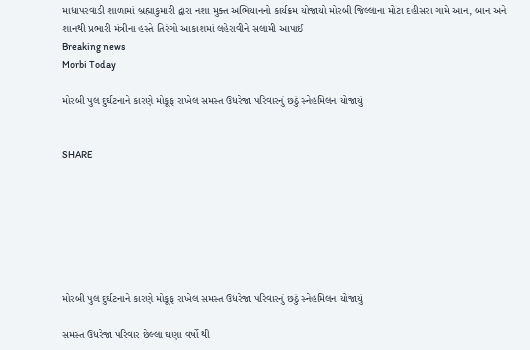માધાપરવાડી શાળામાં બ્રહ્માકુમારી દ્વારા નશા મુક્ત અભિયાનનો કાર્યક્રમ યોજાયો મોરબી જિલ્લાના મોટા દહીસરા ગામે આન, બાન અને શાનથી પ્રભારી મંત્રીના હસ્તે તિરંગો આકાશમાં લહેરાવીને સલામી આપાઈ
Breaking news
Morbi Today

મોરબી પુલ દુર્ઘટનાને કારણે મોકૂફ રાખેલ સમસ્ત ઉધરેજા પરિવારનું છઠું સ્નેહમિલન યોજાયું


SHARE







મોરબી પુલ દુર્ઘટનાને કારણે મોકૂફ રાખેલ સમસ્ત ઉધરેજા પરિવારનું છઠું સ્નેહમિલન યોજાયું

સમસ્ત ઉધરેજા પરિવાર છેલ્લા ઘણા વર્ષો થી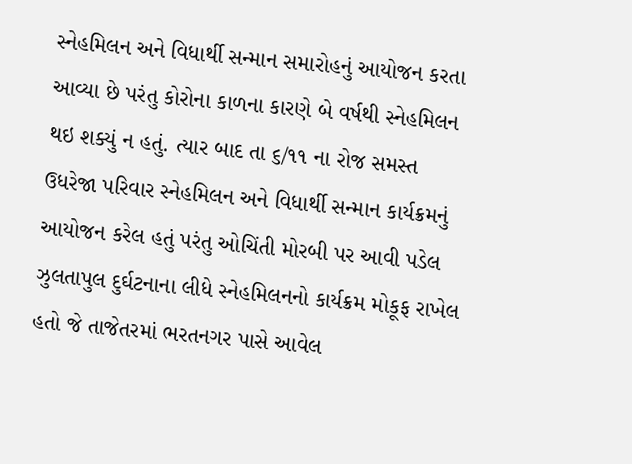સ્નેહમિલન અને વિધાર્થી સન્માન સમારોહનું આયોજન કરતા આવ્યા છે પરંતુ કોરોના કાળના કારણે બે વર્ષથી સ્નેહમિલન થઇ શક્યું ન હતું. ત્યાર બાદ તા ૬/૧૧ ના રોજ સમસ્ત ઉધરેજા પરિવાર સ્નેહમિલન અને વિધાર્થી સન્માન કાર્યક્રમનું આયોજન કરેલ હતું પરંતુ ઓચિંતી મોરબી પર આવી પડેલ ઝુલતાપુલ દુર્ઘટનાના લીધે સ્નેહમિલનનો કાર્યક્રમ મોકૂફ રાખેલ હતો જે તાજેતરમાં ભરતનગર પાસે આવેલ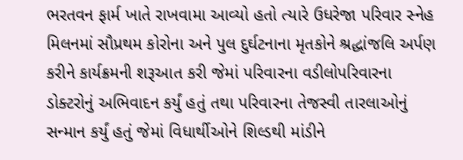ભરતવન ફાર્મ ખાતે રાખવામા આવ્યો હતો ત્યારે ઉધરેજા પરિવાર સ્નેહ મિલનમાં સૌપ્રથમ કોરોના અને પુલ દુર્ઘટનાના મૃતકોને શ્રદ્ધાંજલિ અર્પણ કરીને કાર્યક્રમની શરૂઆત કરી જેમાં પરિવારના વડીલોપરિવારના ડોક્ટરોનું અભિવાદન કર્યું હતું તથા પરિવારના તેજસ્વી તારલાઓનું સન્માન કર્યું હતું જેમાં વિધાર્થીઓને શિલ્ડથી માંડીને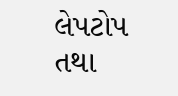લેપટોપ તથા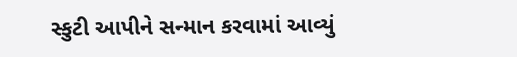સ્કુટી આપીને સન્માન કરવામાં આવ્યું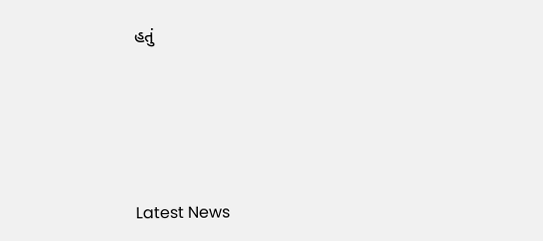હતું






Latest News